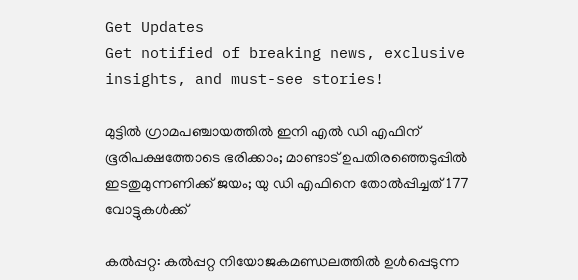Get Updates
Get notified of breaking news, exclusive insights, and must-see stories!

മുട്ടില്‍ ഗ്രാമപഞ്ചായത്തില്‍ ഇനി എല്‍ ഡി എഫിന് ഭൂരിപക്ഷത്തോടെ ഭരിക്കാം; മാണ്ടാട് ഉപതിരഞ്ഞെടുപ്പില്‍ ഇടതുമുന്നണിക്ക് ജയം; യു ഡി എഫിനെ തോല്‍പ്പിച്ചത് 177 വോട്ടുകള്‍ക്ക്

കല്‍പ്പറ്റ: കല്‍പ്പറ്റ നിയോജകമണ്ഡലത്തില്‍ ഉള്‍പ്പെടുന്ന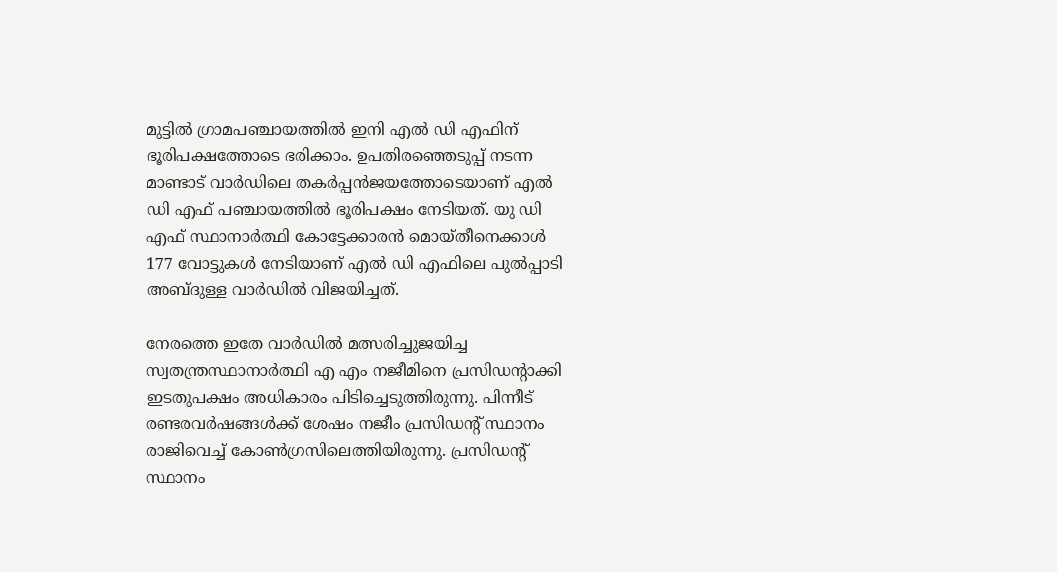മുട്ടില്‍ ഗ്രാമപഞ്ചായത്തില്‍ ഇനി എല്‍ ഡി എഫിന് ഭൂരിപക്ഷത്തോടെ ഭരിക്കാം. ഉപതിരഞ്ഞെടുപ്പ് നടന്ന മാണ്ടാട് വാര്‍ഡിലെ തകര്‍പ്പന്‍ജയത്തോടെയാണ് എല്‍ ഡി എഫ് പഞ്ചായത്തില്‍ ഭൂരിപക്ഷം നേടിയത്. യു ഡി എഫ് സ്ഥാനാര്‍ത്ഥി കോട്ടേക്കാരന്‍ മൊയ്തീനെക്കാള്‍ 177 വോട്ടുകള്‍ നേടിയാണ് എല്‍ ഡി എഫിലെ പുല്‍പ്പാടി അബ്ദുള്ള വാര്‍ഡില്‍ വിജയിച്ചത്.

നേരത്തെ ഇതേ വാര്‍ഡില്‍ മത്സരിച്ചുജയിച്ച സ്വതന്ത്രസ്ഥാനാര്‍ത്ഥി എ എം നജീമിനെ പ്രസിഡന്റാക്കി ഇടതുപക്ഷം അധികാരം പിടിച്ചെടുത്തിരുന്നു. പിന്നീട് രണ്ടരവര്‍ഷങ്ങള്‍ക്ക് ശേഷം നജീം പ്രസിഡന്റ് സ്ഥാനം രാജിവെച്ച് കോണ്‍ഗ്രസിലെത്തിയിരുന്നു. പ്രസിഡന്റ് സ്ഥാനം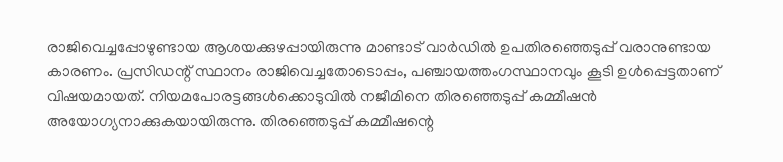രാജിവെച്ചപ്പോഴുണ്ടായ ആശയക്കുഴപ്പായിരുന്നു മാണ്ടാട് വാര്‍ഡില്‍ ഉപതിരഞ്ഞെടുപ്പ് വരാനുണ്ടായ കാരണം. പ്രസിഡന്റ് സ്ഥാനം രാജിവെച്ചതോടൊപ്പം, പഞ്ചായത്തംഗസ്ഥാനവും കൂടി ഉള്‍പ്പെട്ടതാണ് വിഷയമായത്. നിയമപോരട്ടങ്ങള്‍ക്കൊടുവില്‍ നജീമിനെ തിരഞ്ഞെടുപ്പ് കമ്മീഷന്‍ അയോഗ്യനാക്കുകയായിരുന്നു. തിരഞ്ഞെടുപ്പ് കമ്മീഷന്റെ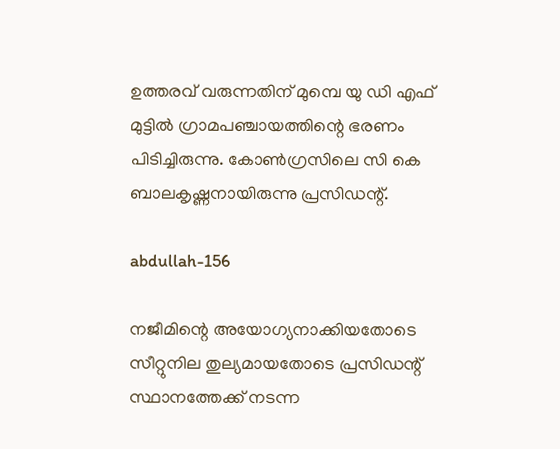ഉത്തരവ് വരുന്നതിന് മുമ്പെ യു ഡി എഫ് മുട്ടില്‍ ഗ്രാമപഞ്ചായത്തിന്റെ ഭരണം പിടിച്ചിരുന്നു. കോണ്‍ഗ്രസിലെ സി കെ ബാലകൃഷ്ണനായിരുന്നു പ്രസിഡന്റ്.

abdullah-156

നജീമിന്റെ അയോഗ്യനാക്കിയതോടെ സീറ്റുനില തുല്യമായതോടെ പ്രസിഡന്റ് സ്ഥാനത്തേക്ക് നടന്ന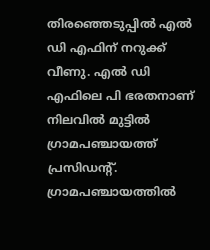തിരഞ്ഞെടുപ്പില്‍ എല്‍ ഡി എഫിന് നറുക്ക് വീണു. എല്‍ ഡി എഫിലെ പി ഭരതനാണ് നിലവില്‍ മുട്ടില്‍ ഗ്രാമപഞ്ചായത്ത് പ്രസിഡന്റ്. ഗ്രാമപഞ്ചായത്തില്‍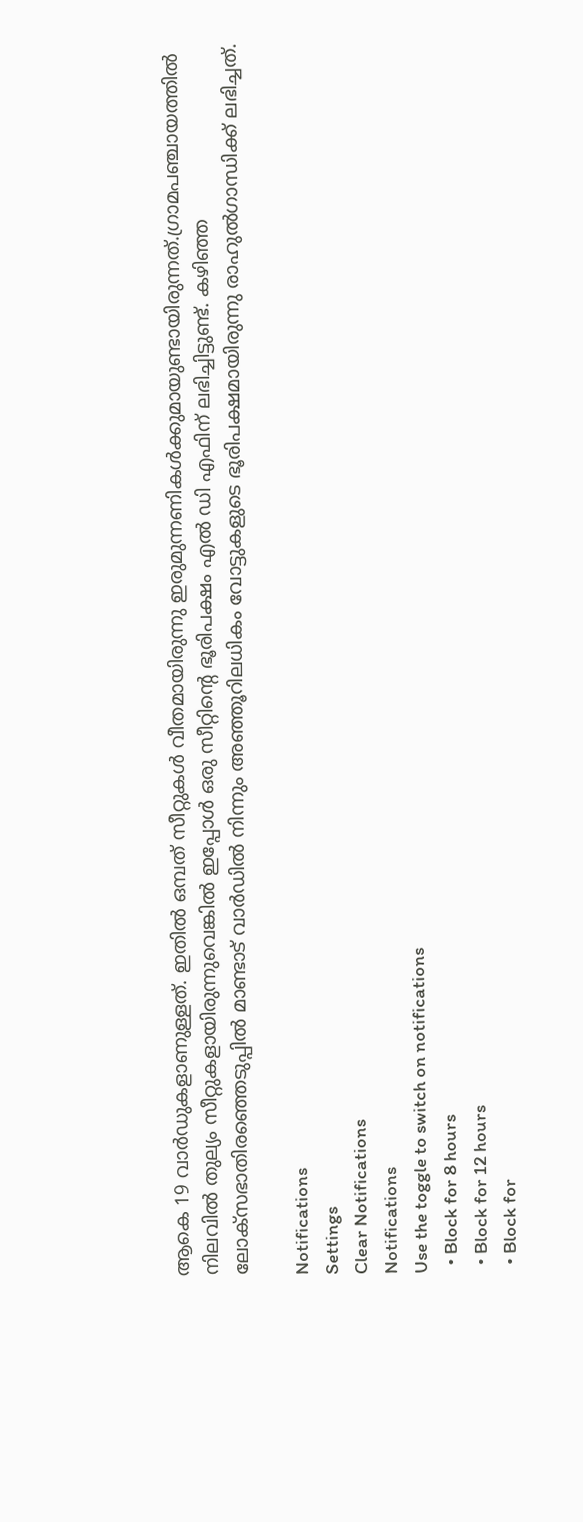ആകെ 19 വാര്‍ഡുകളാണുള്ളത്. ഇതില്‍ ഒമ്പത് സീറ്റുകള്‍ വീതമായിരുന്നു ഇരുമുന്നണികള്‍ക്കുമായുണ്ടായിരുന്നത്.ഗ്രാമപഞ്ചായത്തില്‍ നിലവില്‍ തുല്യം സീറ്റുകളായിരുന്നുവെങ്കില്‍ ഇപ്പോള്‍ ഒരു സീറ്റിന്റെ ഭൂരിപക്ഷം എല്‍ ഡി എഫിന് ലഭിച്ചിട്ടുണ്ട്. കഴിഞ്ഞ ലോക്‌സഭാതിരഞ്ഞെടുപ്പില്‍ മാണ്ടാട് വാര്‍ഡില്‍ നിന്നും അഞ്ഞൂറിലധികം വോട്ടുകളുടെ ഭൂരിപക്ഷമായിരുന്നു രാഹുല്‍ഗാന്ധിക്ക് ലഭിച്ചത്.

Notifications
Settings
Clear Notifications
Notifications
Use the toggle to switch on notifications
  • Block for 8 hours
  • Block for 12 hours
  • Block for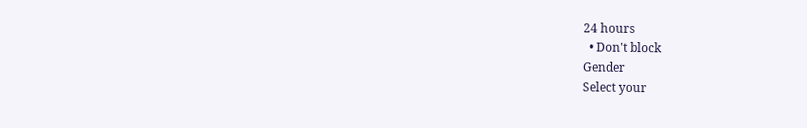24 hours
  • Don't block
Gender
Select your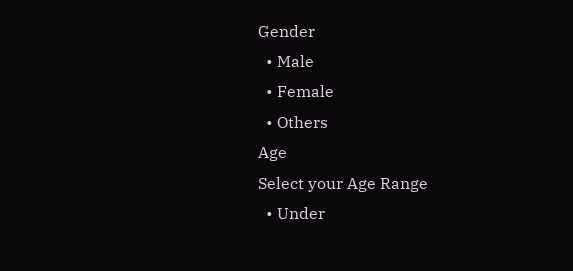Gender
  • Male
  • Female
  • Others
Age
Select your Age Range
  • Under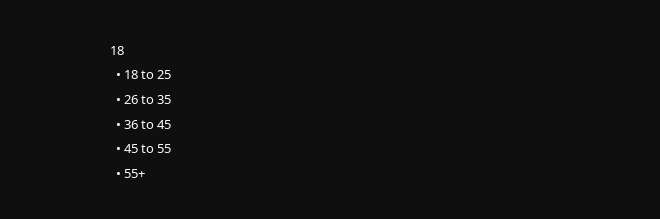18
  • 18 to 25
  • 26 to 35
  • 36 to 45
  • 45 to 55
  • 55+